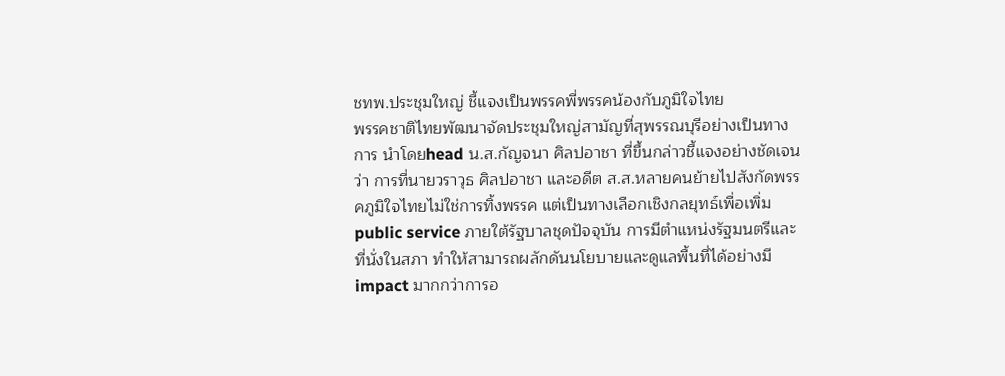ชทพ.ประชุมใหญ่ ชี้แจงเป็นพรรคพี่พรรคน้องกับภูมิใจไทย
พรรคชาติไทยพัฒนาจัดประชุมใหญ่สามัญที่สุพรรณบุรีอย่างเป็นทางการ นำโดยhead น.ส.กัญจนา ศิลปอาชา ที่ขึ้นกล่าวชี้แจงอย่างชัดเจนว่า การที่นายวราวุธ ศิลปอาชา และอดีต ส.ส.หลายคนย้ายไปสังกัดพรรคภูมิใจไทยไม่ใช่การทิ้งพรรค แต่เป็นทางเลือกเชิงกลยุทธ์เพื่อเพิ่มpublic service ภายใต้รัฐบาลชุดปัจจุบัน การมีตำแหน่งรัฐมนตรีและที่นั่งในสภา ทำให้สามารถผลักดันนโยบายและดูแลพื้นที่ได้อย่างมีimpact มากกว่าการอ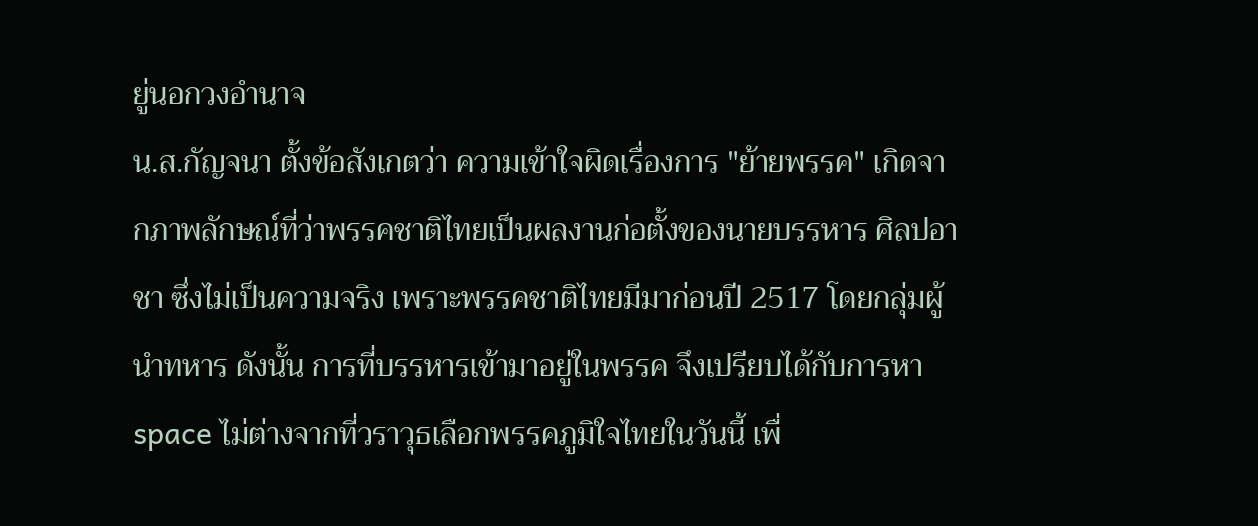ยู่นอกวงอำนาจ
น.ส.กัญจนา ตั้งข้อสังเกตว่า ความเข้าใจผิดเรื่องการ "ย้ายพรรค" เกิดจากภาพลักษณ์ที่ว่าพรรคชาติไทยเป็นผลงานก่อตั้งของนายบรรหาร ศิลปอาชา ซึ่งไม่เป็นความจริง เพราะพรรคชาติไทยมีมาก่อนปี 2517 โดยกลุ่มผู้นำทหาร ดังนั้น การที่บรรหารเข้ามาอยู่ในพรรค จึงเปรียบได้กับการหาspace ไม่ต่างจากที่วราวุธเลือกพรรคภูมิใจไทยในวันนี้ เพื่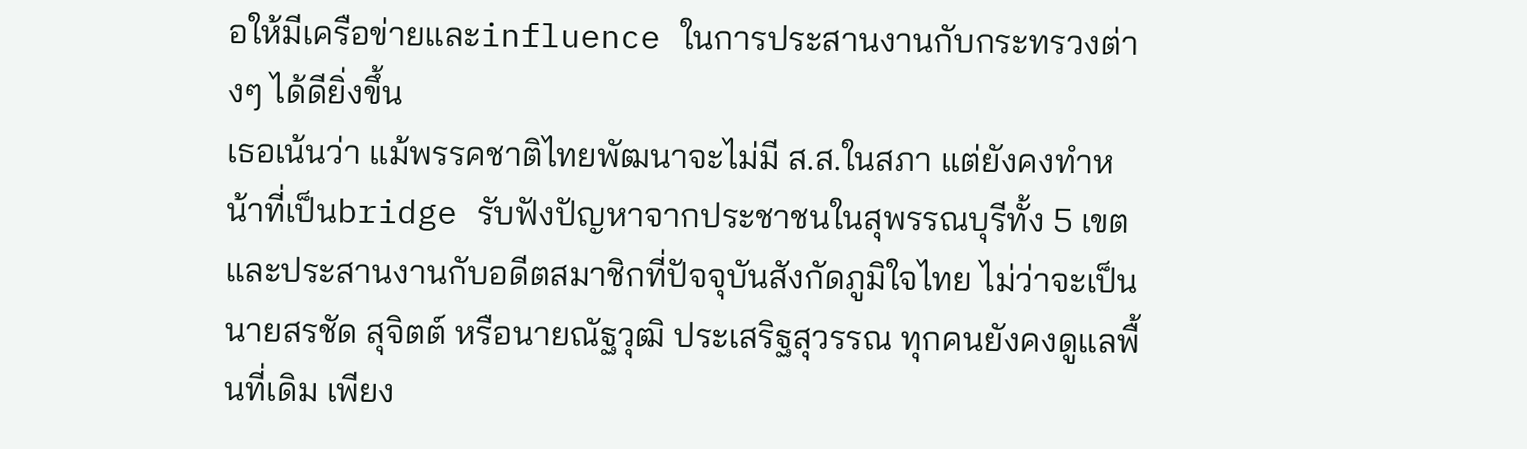อให้มีเครือข่ายและinfluence ในการประสานงานกับกระทรวงต่างๆ ได้ดียิ่งขึ้น
เธอเน้นว่า แม้พรรคชาติไทยพัฒนาจะไม่มี ส.ส.ในสภา แต่ยังคงทำหน้าที่เป็นbridge รับฟังปัญหาจากประชาชนในสุพรรณบุรีทั้ง 5 เขต และประสานงานกับอดีตสมาชิกที่ปัจจุบันสังกัดภูมิใจไทย ไม่ว่าจะเป็นนายสรชัด สุจิตต์ หรือนายณัฐวุฒิ ประเสริฐสุวรรณ ทุกคนยังคงดูแลพื้นที่เดิม เพียง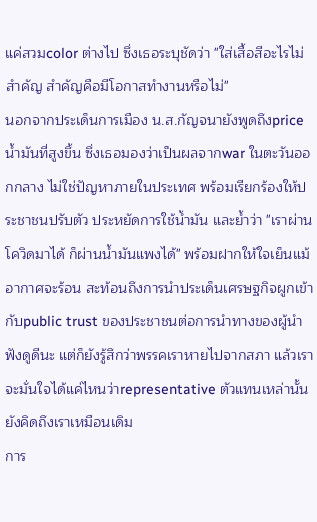แค่สวมcolor ต่างไป ซึ่งเธอระบุชัดว่า "ใส่เสื้อสีอะไรไม่สำคัญ สำคัญคือมีโอกาสทำงานหรือไม่"
นอกจากประเด็นการเมือง น.ส.กัญจนายังพูดถึงprice น้ำมันที่สูงขึ้น ซึ่งเธอมองว่าเป็นผลจากwar ในตะวันออกกลาง ไม่ใช่ปัญหาภายในประเทศ พร้อมเรียกร้องให้ประชาชนปรับตัว ประหยัดการใช้น้ำมัน และย้ำว่า "เราผ่านโควิดมาได้ ก็ผ่านน้ำมันแพงได้" พร้อมฝากให้ใจเย็นแม้อากาศจะร้อน สะท้อนถึงการนำประเด็นเศรษฐกิจผูกเข้ากับpublic trust ของประชาชนต่อการนำทางของผู้นำ
ฟังดูดีนะ แต่ก็ยังรู้สึกว่าพรรคเราหายไปจากสภา แล้วเราจะมั่นใจได้แค่ไหนว่าrepresentative ตัวแทนเหล่านั้นยังคิดถึงเราเหมือนเดิม
การ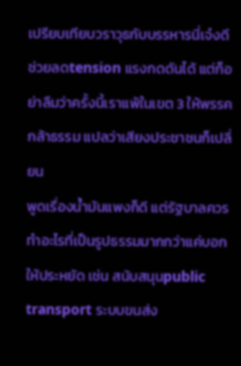เปรียบเทียบวราวุธกับบรรหารนี่เจ๋งดี ช่วยลดtension แรงกดดันได้ แต่ก็อย่าลืมว่าครั้งนี้เราแพ้ในเขต 3 ให้พรรคกล้าธรรม แปลว่าเสียงประชาชนก็เปลี่ยน
พูดเรื่องน้ำมันแพงก็ดี แต่รัฐบาลควรทำอะไรที่เป็นรูปธรรมมากกว่าแค่บอกให้ประหยัด เช่น สนับสนุนpublic transport ระบบขนส่ง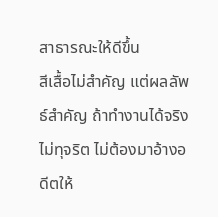สาธารณะให้ดีขึ้น
สีเสื้อไม่สำคัญ แต่ผลลัพธ์สำคัญ ถ้าทำงานได้จริง ไม่ทุจริต ไม่ต้องมาอ้างอดีตให้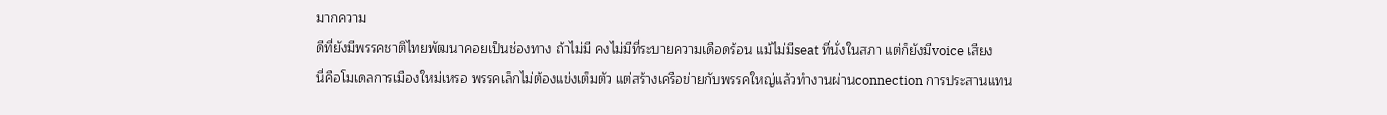มากความ
ดีที่ยังมีพรรคชาติไทยพัฒนาคอยเป็นช่องทาง ถ้าไม่มี คงไม่มีที่ระบายความเดือดร้อน แม้ไม่มีseat ที่นั่งในสภา แต่ก็ยังมีvoice เสียง
นี่คือโมเดลการเมืองใหม่เหรอ พรรคเล็กไม่ต้องแข่งเต็มตัว แต่สร้างเครือข่ายกับพรรคใหญ่แล้วทำงานผ่านconnection การประสานแทน